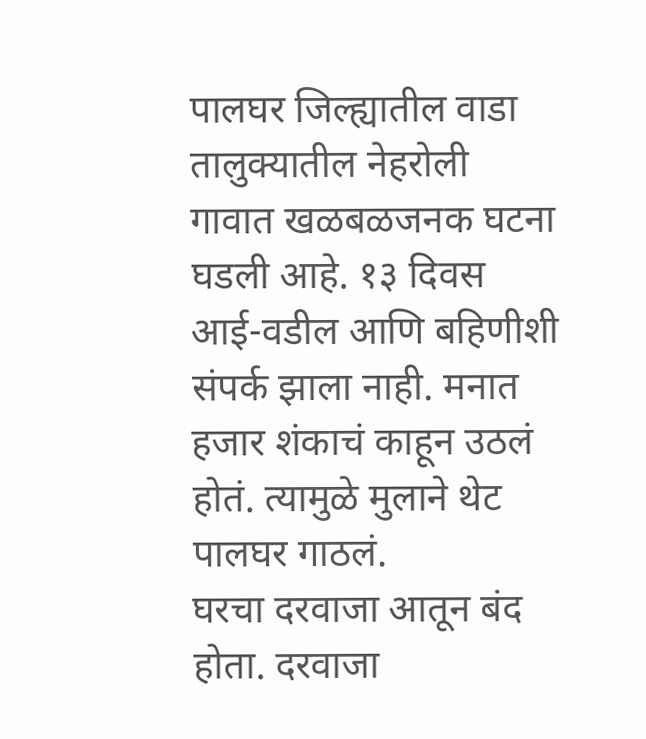पालघर जिल्ह्यातील वाडा तालुक्यातील नेहरोली गावात खळबळजनक घटना घडली आहे. १३ दिवस आई-वडील आणि बहिणीशी संपर्क झाला नाही. मनात हजार शंकाचं काहून उठलं होतं. त्यामुळे मुलाने थेट पालघर गाठलं.
घरचा दरवाजा आतून बंद होता. दरवाजा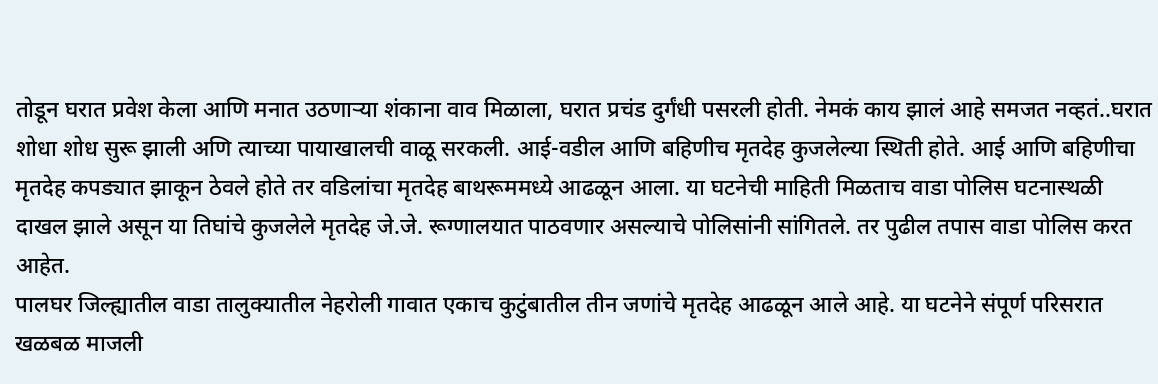तोडून घरात प्रवेश केला आणि मनात उठणाऱ्या शंकाना वाव मिळाला, घरात प्रचंड दुर्गंधी पसरली होती. नेमकं काय झालं आहे समजत नव्हतं..घरात शोधा शोध सुरू झाली अणि त्याच्या पायाखालची वाळू सरकली. आई-वडील आणि बहिणीच मृतदेह कुजलेल्या स्थिती होते. आई आणि बहिणीचा मृतदेह कपड्यात झाकून ठेवले होते तर वडिलांचा मृतदेह बाथरूममध्ये आढळून आला. या घटनेची माहिती मिळताच वाडा पोलिस घटनास्थळी दाखल झाले असून या तिघांचे कुजलेले मृतदेह जे.जे. रूग्णालयात पाठवणार असल्याचे पोलिसांनी सांगितले. तर पुढील तपास वाडा पोलिस करत आहेत.
पालघर जिल्ह्यातील वाडा तालुक्यातील नेहरोली गावात एकाच कुटुंबातील तीन जणांचे मृतदेह आढळून आले आहे. या घटनेने संपूर्ण परिसरात खळबळ माजली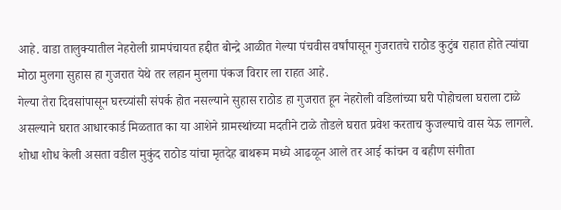आहे. वाडा तालुक्यातील नेहरोली ग्रामपंचायत हद्दीत बोन्द्रे आळीत गेल्या पंचवीस वर्षांपासून गुजरातचे राठोड कुटुंब राहात होते त्यांचा मोठा मुलगा सुहास हा गुजरात येथे तर लहान मुलगा पंकज विरार ला राहत आहे.
गेल्या तेरा दिवसांपासून घरच्यांसी संपर्क होत नसल्याने सुहास राठोड हा गुजरात हून नेहरोली वडिलांच्या घरी पोहोचला घराला टाळे असल्याने घरात आधारकार्ड मिळतात का या आशेने ग्रामस्थांच्या मदतीने टाळे तोडले घरात प्रवेश करताच कुजल्याचे वास येऊ लागले.
शोधा शोध केली असता वडील मुकुंद राठोड यांचा मृतदेह बाथरूम मध्ये आढळून आले तर आई कांचन व बहीण संगीता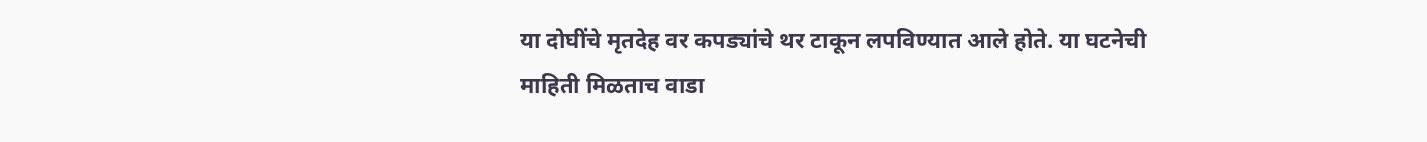या दोघींचे मृतदेह वर कपड्यांचे थर टाकून लपविण्यात आले होते. या घटनेची माहिती मिळताच वाडा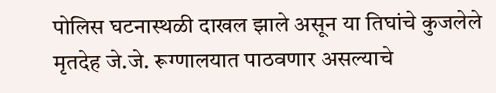पोलिस घटनास्थळी दाखल झाले असून या तिघांचे कुजलेले मृतदेह जे.जे. रूग्णालयात पाठवणार असल्याचे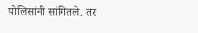पोलिसांनी सांगितले. तर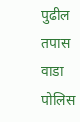पुढील तपास वाडा पोलिस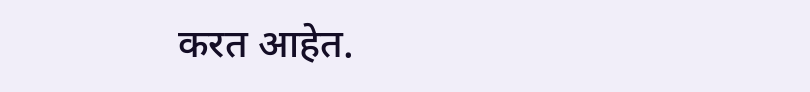करत आहेत.